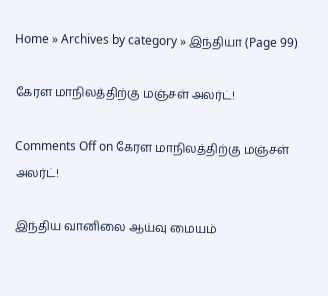Home » Archives by category » இந்தியா (Page 99)

கேரள மாநிலத்திற்கு மஞ்சள் அலர்ட்!

Comments Off on கேரள மாநிலத்திற்கு மஞ்சள் அலர்ட்!

இந்திய வானிலை ஆய்வு மையம்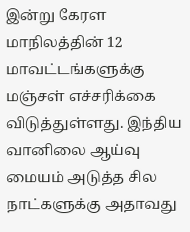இன்று கேரள மாநிலத்தின் 12 மாவட்டங்களுக்கு மஞ்சள் எச்சரிக்கை விடுத்துள்ளது. இந்திய வானிலை ஆய்வு மையம் அடுத்த சில நாட்களுக்கு அதாவது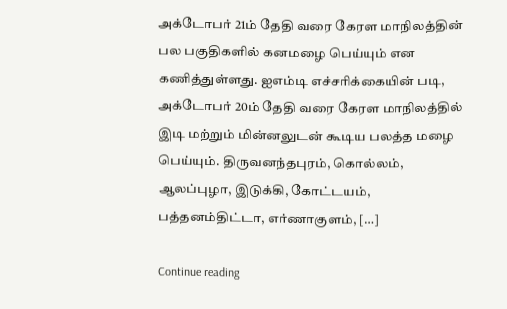அக்டோபர் 21ம் தேதி வரை கேரள மாநிலத்தின் பல பகுதிகளில் கனமழை பெய்யும் என கணித்துள்ளது. ஐஎம்டி எச்சரிக்கையின் படி, அக்டோபர் 20ம் தேதி வரை கேரள மாநிலத்தில் இடி மற்றும் மின்னலுடன் கூடிய பலத்த மழை பெய்யும். திருவனந்தபுரம், கொல்லம், ஆலப்புழா, இடுக்கி, கோட்டயம், பத்தனம்திட்டா, எர்ணாகுளம், […]

Continue reading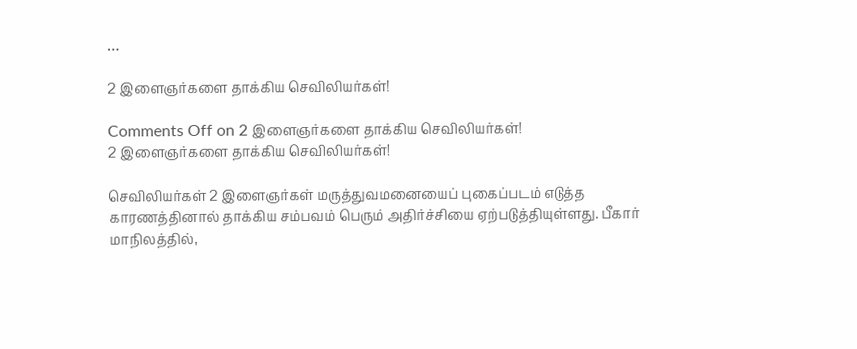…

2 இளைஞர்களை தாக்கிய செவிலியர்கள்!

Comments Off on 2 இளைஞர்களை தாக்கிய செவிலியர்கள்!
2 இளைஞர்களை தாக்கிய செவிலியர்கள்!

செவிலியர்கள் 2 இளைஞர்கள் மருத்துவமனையைப் புகைப்படம் எடுத்த காரணத்தினால் தாக்கிய சம்பவம் பெரும் அதிர்ச்சியை ஏற்படுத்தியுள்ளது. பீகார் மாநிலத்தில்,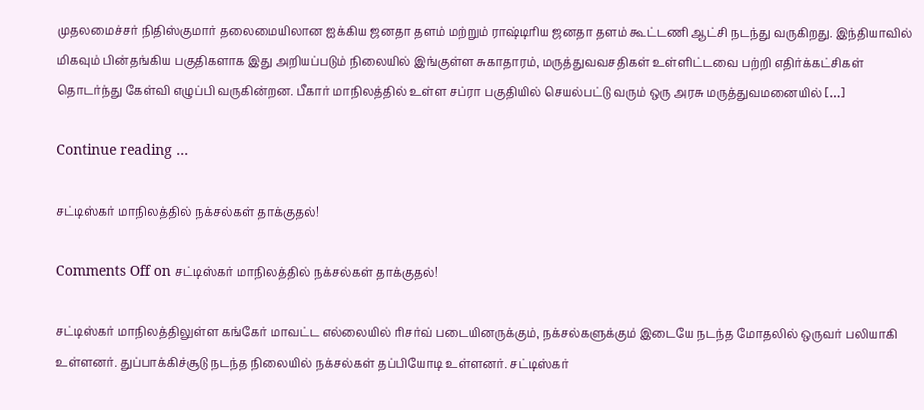முதலமைச்சர் நிதிஸ்குமார் தலைமையிலான ஐக்கிய ஜனதா தளம் மற்றும் ராஷ்டிரிய ஜனதா தளம் கூட்டணி ஆட்சி நடந்து வருகிறது. இந்தியாவில் மிகவும் பின்தங்கிய பகுதிகளாக இது அறியப்படும் நிலையில் இங்குள்ள சுகாதாரம், மருத்துவவசதிகள் உள்ளிட்டவை பற்றி எதிர்க்கட்சிகள் தொடர்ந்து கேள்வி எழுப்பி வருகின்றன. பீகார் மாநிலத்தில் உள்ள சப்ரா பகுதியில் செயல்பட்டு வரும் ஒரு அரசு மருத்துவமனையில் […]

Continue reading …

சட்டிஸ்கர் மாநிலத்தில் நக்சல்கள் தாக்குதல்!

Comments Off on சட்டிஸ்கர் மாநிலத்தில் நக்சல்கள் தாக்குதல்!

சட்டிஸ்கர் மாநிலத்திலுள்ள கங்கேர் மாவட்ட எல்லையில் ரிசர்வ் படையினருக்கும், நக்சல்களுக்கும் இடையே நடந்த மோதலில் ஒருவர் பலியாகி உள்ளனர். துப்பாக்கிச்சூடு நடந்த நிலையில் நக்சல்கள் தப்பியோடி உள்ளனர். சட்டிஸ்கர்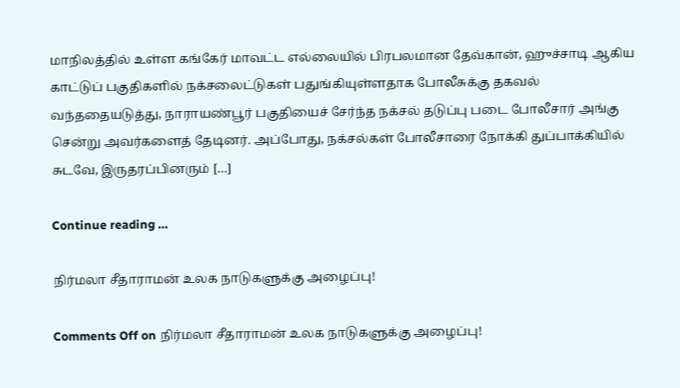மாநிலத்தில் உள்ள கங்கேர் மாவட்ட எல்லையில் பிரபலமான தேவ்கான், ஹுச்சாடி ஆகிய காட்டுப் பகுதிகளில் நக்சலைட்டுகள் பதுங்கியுள்ளதாக போலீசுக்கு தகவல் வந்ததையடுத்து, நாராயண்பூர் பகுதியைச் சேர்ந்த நக்சல் தடுப்பு படை போலீசார் அங்கு சென்று அவர்களைத் தேடினர். அப்போது, நக்சல்கள் போலீசாரை நோக்கி துப்பாக்கியில் சுடவே, இருதரப்பினரும் […]

Continue reading …

நிர்மலா சீதாராமன் உலக நாடுகளுக்கு அழைப்பு!

Comments Off on நிர்மலா சீதாராமன் உலக நாடுகளுக்கு அழைப்பு!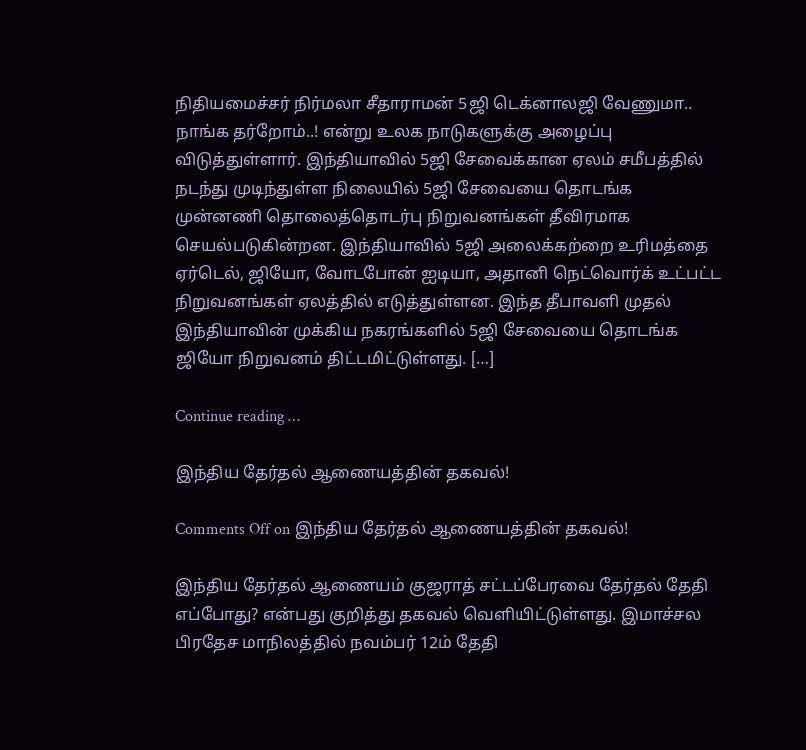நிதியமைச்சர் நிர்மலா சீதாராமன் 5ஜி டெக்னாலஜி வேணுமா.. நாங்க தர்றோம்..! என்று உலக நாடுகளுக்கு அழைப்பு விடுத்துள்ளார். இந்தியாவில் 5ஜி சேவைக்கான ஏலம் சமீபத்தில் நடந்து முடிந்துள்ள நிலையில் 5ஜி சேவையை தொடங்க முன்னணி தொலைத்தொடர்பு நிறுவனங்கள் தீவிரமாக செயல்படுகின்றன. இந்தியாவில் 5ஜி அலைக்கற்றை உரிமத்தை ஏர்டெல், ஜியோ, வோடபோன் ஐடியா, அதானி நெட்வொர்க் உட்பட்ட நிறுவனங்கள் ஏலத்தில் எடுத்துள்ளன. இந்த தீபாவளி முதல் இந்தியாவின் முக்கிய நகரங்களில் 5ஜி சேவையை தொடங்க ஜியோ நிறுவனம் திட்டமிட்டுள்ளது. […]

Continue reading …

இந்திய தேர்தல் ஆணையத்தின் தகவல்!

Comments Off on இந்திய தேர்தல் ஆணையத்தின் தகவல்!

இந்திய தேர்தல் ஆணையம் குஜராத் சட்டப்பேரவை தேர்தல் தேதி எப்போது? என்பது குறித்து தகவல் வெளியிட்டுள்ளது. இமாச்சல பிரதேச மாநிலத்தில் நவம்பர் 12ம் தேதி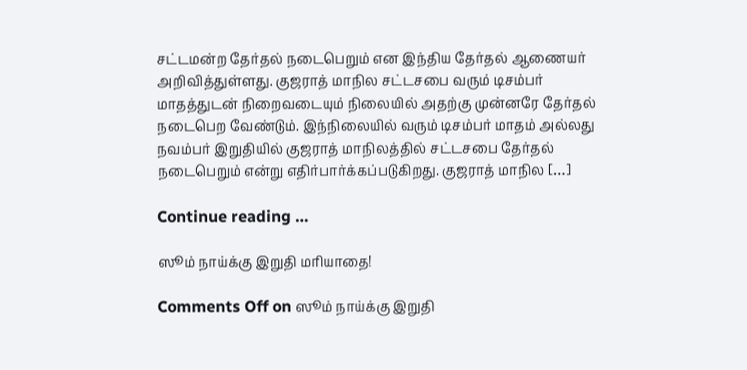சட்டமன்ற தேர்தல் நடைபெறும் என இந்திய தேர்தல் ஆணையர் அறிவித்துள்ளது. குஜராத் மாநில சட்டசபை வரும் டிசம்பர் மாதத்துடன் நிறைவடையும் நிலையில் அதற்கு முன்னரே தேர்தல் நடைபெற வேண்டும். இந்நிலையில் வரும் டிசம்பர் மாதம் அல்லது நவம்பர் இறுதியில் குஜராத் மாநிலத்தில் சட்டசபை தேர்தல் நடைபெறும் என்று எதிர்பார்க்கப்படுகிறது. குஜராத் மாநில […]

Continue reading …

ஸூம் நாய்க்கு இறுதி மரியாதை!

Comments Off on ஸூம் நாய்க்கு இறுதி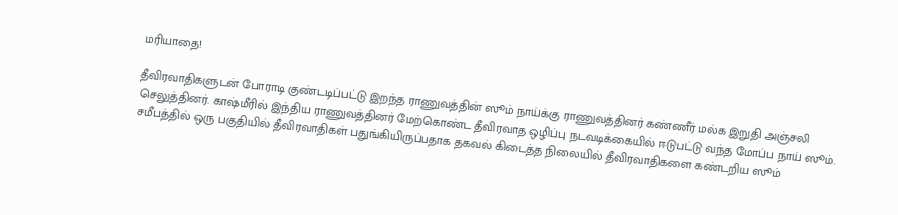மரியாதை!

தீவிரவாதிகளுடன் போராடி குண்டடிப்பட்டு இறந்த ராணுவத்தின் ஸூம் நாய்க்கு ராணுவத்தினர் கண்ணீர் மல்க இறுதி அஞ்சலி செலுத்தினர். காஷ்மீரில் இந்திய ராணுவத்தினர் மேற்கொண்ட தீவிரவாத ஒழிப்பு நடவடிக்கையில் ஈடுபட்டு வந்த மோப்ப நாய் ஸூம். சமீபத்தில் ஒரு பகுதியில் தீவிரவாதிகள் பதுங்கியிருப்பதாக தகவல் கிடைத்த நிலையில் தீவிரவாதிகளை கண்டறிய ஸூம்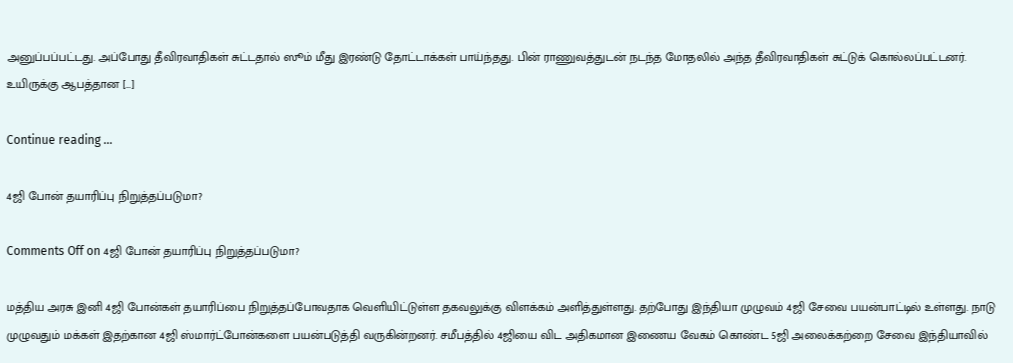அனுப்பப்பட்டது. அப்போது தீவிரவாதிகள் சுட்டதால் ஸூம் மீது இரண்டு தோட்டாக்கள் பாய்ந்தது. பின் ராணுவத்துடன் நடந்த மோதலில் அந்த தீவிரவாதிகள் சுட்டுக் கொல்லப்பட்டனர். உயிருக்கு ஆபத்தான […]

Continue reading …

4ஜி போன் தயாரிப்பு நிறுத்தப்படுமா?

Comments Off on 4ஜி போன் தயாரிப்பு நிறுத்தப்படுமா?

மத்திய அரசு இனி 4ஜி போன்கள் தயாரிப்பை நிறுத்தப்போவதாக வெளியிட்டுள்ள தகவலுக்கு விளக்கம் அளித்துள்ளது. தற்போது இந்தியா முழுவம் 4ஜி சேவை பயன்பாட்டில் உள்ளது. நாடு முழுவதும் மக்கள் இதற்கான 4ஜி ஸ்மார்ட்போன்களை பயன்படுத்தி வருகின்றனர். சமீபத்தில் 4ஜியை விட அதிகமான இணைய வேகம் கொண்ட 5ஜி அலைக்கற்றை சேவை இந்தியாவில்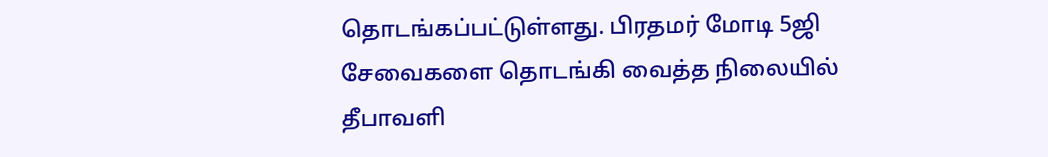தொடங்கப்பட்டுள்ளது. பிரதமர் மோடி 5ஜி சேவைகளை தொடங்கி வைத்த நிலையில் தீபாவளி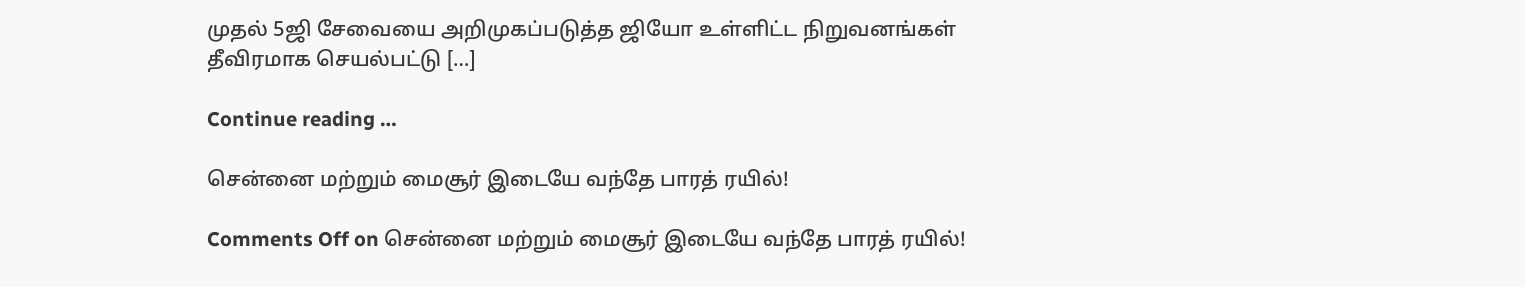முதல் 5ஜி சேவையை அறிமுகப்படுத்த ஜியோ உள்ளிட்ட நிறுவனங்கள் தீவிரமாக செயல்பட்டு […]

Continue reading …

சென்னை மற்றும் மைசூர் இடையே வந்தே பாரத் ரயில்!

Comments Off on சென்னை மற்றும் மைசூர் இடையே வந்தே பாரத் ரயில்!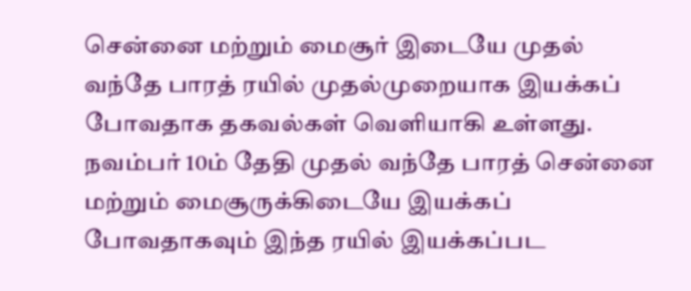சென்னை மற்றும் மைசூர் இடையே முதல் வந்தே பாரத் ரயில் முதல்முறையாக இயக்கப் போவதாக தகவல்கள் வெளியாகி உள்ளது. நவம்பர் 10ம் தேதி முதல் வந்தே பாரத் சென்னை மற்றும் மைசூருக்கிடையே இயக்கப் போவதாகவும் இந்த ரயில் இயக்கப்பட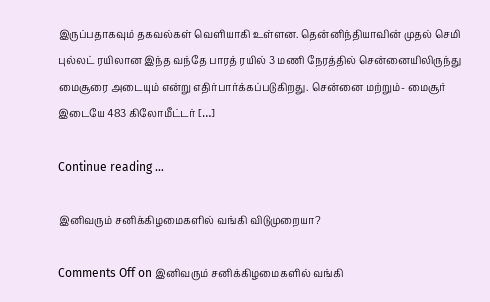இருப்பதாகவும் தகவல்கள் வெளியாகி உள்ளன. தென்னிந்தியாவின் முதல் செமி புல்லட் ரயிலான இந்த வந்தே பாரத் ரயில் 3 மணி நேரத்தில் சென்னையிலிருந்து மைசூரை அடையும் என்று எதிர்பார்க்கப்படுகிறது. சென்னை மற்றும்- மைசூர் இடையே 483 கிலோமீட்டர் […]

Continue reading …

இனிவரும் சனிக்கிழமைகளில் வங்கி விடுமுறையா?

Comments Off on இனிவரும் சனிக்கிழமைகளில் வங்கி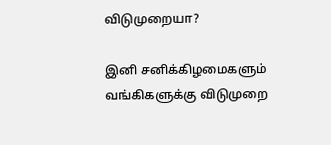விடுமுறையா?

இனி சனிக்கிழமைகளும் வங்கிகளுக்கு விடுமுறை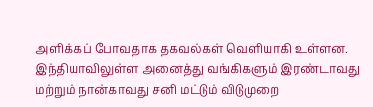அளிக்கப் போவதாக தகவல்கள் வெளியாகி உள்ளன. இந்தியாவிலுள்ள அனைத்து வங்கிகளும் இரண்டாவது மற்றும் நான்காவது சனி மட்டும் விடுமுறை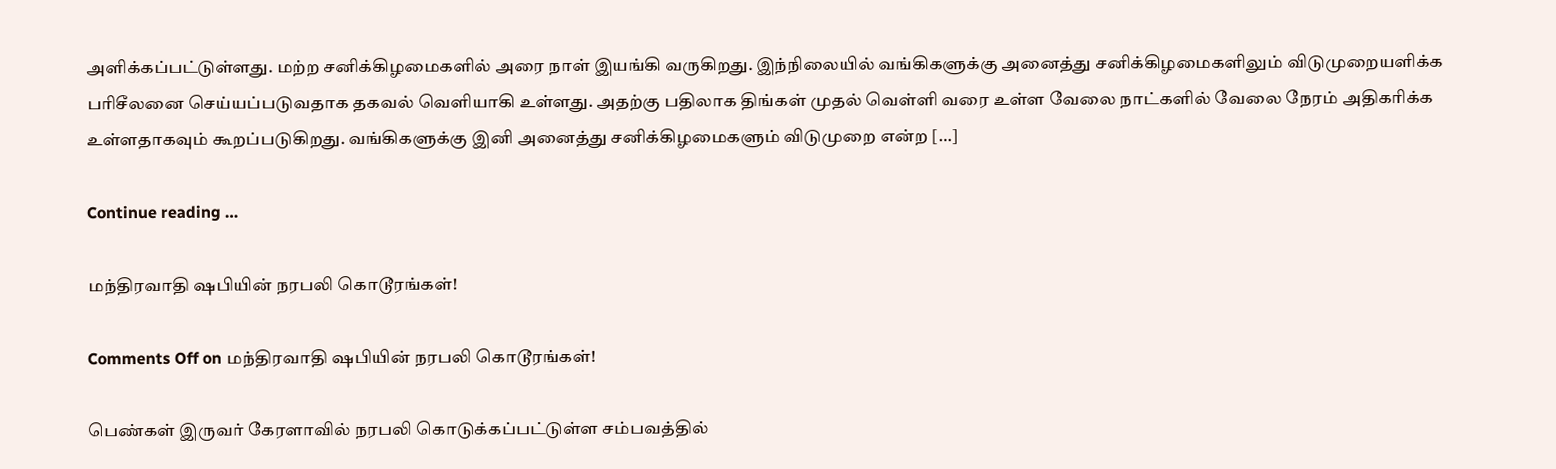அளிக்கப்பட்டுள்ளது. மற்ற சனிக்கிழமைகளில் அரை நாள் இயங்கி வருகிறது. இந்நிலையில் வங்கிகளுக்கு அனைத்து சனிக்கிழமைகளிலும் விடுமுறையளிக்க பரிசீலனை செய்யப்படுவதாக தகவல் வெளியாகி உள்ளது. அதற்கு பதிலாக திங்கள் முதல் வெள்ளி வரை உள்ள வேலை நாட்களில் வேலை நேரம் அதிகரிக்க உள்ளதாகவும் கூறப்படுகிறது. வங்கிகளுக்கு இனி அனைத்து சனிக்கிழமைகளும் விடுமுறை என்ற […]

Continue reading …

மந்திரவாதி ஷபியின் நரபலி கொடூரங்கள்!

Comments Off on மந்திரவாதி ஷபியின் நரபலி கொடூரங்கள்!

பெண்கள் இருவர் கேரளாவில் நரபலி கொடுக்கப்பட்டுள்ள சம்பவத்தில்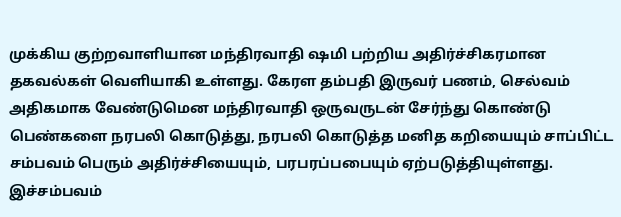முக்கிய குற்றவாளியான மந்திரவாதி ஷமி பற்றிய அதிர்ச்சிகரமான தகவல்கள் வெளியாகி உள்ளது. கேரள தம்பதி இருவர் பணம், செல்வம் அதிகமாக வேண்டுமென மந்திரவாதி ஒருவருடன் சேர்ந்து கொண்டு பெண்களை நரபலி கொடுத்து, நரபலி கொடுத்த மனித கறியையும் சாப்பிட்ட சம்பவம் பெரும் அதிர்ச்சியையும், பரபரப்பபையும் ஏற்படுத்தியுள்ளது. இச்சம்பவம்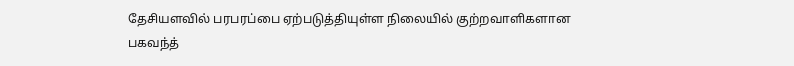தேசியளவில் பரபரப்பை ஏற்படுத்தியுள்ள நிலையில் குற்றவாளிகளான பகவந்த்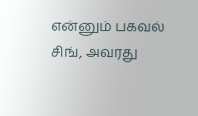என்னும் பகவல் சிங், அவரது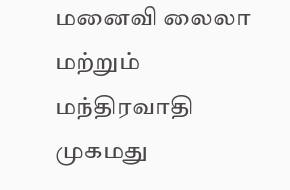மனைவி லைலா மற்றும் மந்திரவாதி முகமது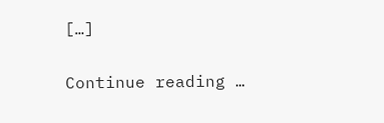[…]

Continue reading …